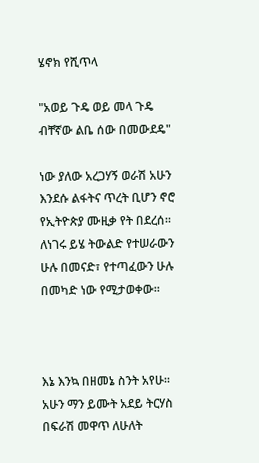ሄኖክ የሺጥላ

"አወይ ጉዴ ወይ መላ ጉዴ
ብቸኛው ልቤ ሰው በመውደዴ"

ነው ያለው አረጋሃኝ ወራሽ አሁን እንደሱ ልፋትና ጥረት ቢሆን ኖሮ የኢትዮጵያ ሙዚቃ የት በደረሰ። ለነገሩ ይሄ ትውልድ የተሠራውን ሁሉ በመናድ፣ የተጣፈውን ሁሉ በመካድ ነው የሚታወቀው።



እኔ እንኳ በዘመኔ ስንት አየሁ። አሁን ማን ይሙት አደይ ትርሃስ በፍራሽ መዋጥ ለሁለት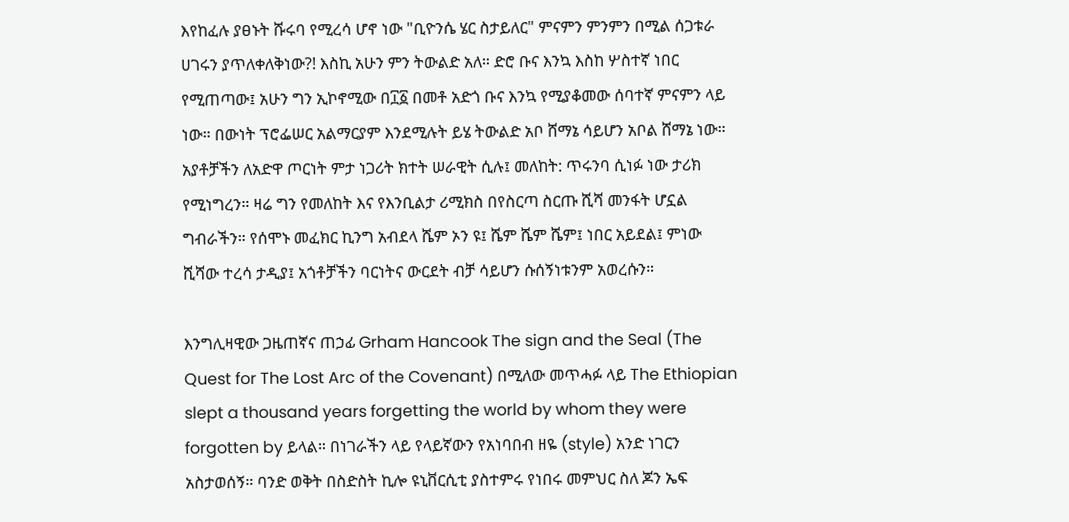እየከፈሉ ያፀኑት ሹሩባ የሚረሳ ሆኖ ነው "ቢዮንሴ ሄር ስታይለር" ምናምን ምንምን በሚል ሰጋቱራ ሀገሩን ያጥለቀለቅነው?! እስኪ አሁን ምን ትውልድ አለ። ድሮ ቡና እንኳ እስከ ሦስተኛ ነበር የሚጠጣው፤ አሁን ግን ኢኮኖሚው በ፲፩ በመቶ አድጎ ቡና እንኳ የሚያቆመው ሰባተኛ ምናምን ላይ ነው። በውነት ፕሮፌሠር አልማርያም እንደሚሉት ይሄ ትውልድ አቦ ሸማኔ ሳይሆን አቦል ሸማኔ ነው። አያቶቻችን ለአድዋ ጦርነት ምታ ነጋሪት ክተት ሠራዊት ሲሉ፤ መለከት: ጥሩንባ ሲነፉ ነው ታሪክ የሚነግረን። ዛሬ ግን የመለከት እና የእንቢልታ ሪሚክስ በየስርጣ ስርጡ ሺሻ መንፋት ሆኗል ግብራችን። የሰሞኑ መፈክር ኪንግ አብደላ ሼም ኦን ዩ፤ ሼም ሼም ሼም፤ ነበር አይደል፤ ምነው ሺሻው ተረሳ ታዲያ፤ አጎቶቻችን ባርነትና ውርደት ብቻ ሳይሆን ሱሰኝነቱንም አወረሱን።

እንግሊዛዊው ጋዜጠኛና ጠኃፊ Grham Hancook The sign and the Seal (The Quest for The Lost Arc of the Covenant) በሚለው መጥሓፉ ላይ The Ethiopian slept a thousand years forgetting the world by whom they were forgotten by ይላል። በነገራችን ላይ የላይኛውን የአነባበብ ዘዬ (style) አንድ ነገርን አስታወሰኝ። ባንድ ወቅት በስድስት ኪሎ ዩኒቨርሲቲ ያስተምሩ የነበሩ መምህር ስለ ጆን ኤፍ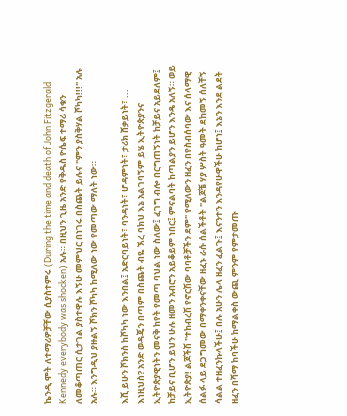ኬንዲ ሞት ለተማሪዎቻቸው ሲያስተምሩ (During the time and death of John Fitzgerald Kennedy everybody was shocken) አሉ። በዚህን ጊዜ አንድ የቅዱስ ዮሴፍ ተማሪ ሳቁን ለመቆጣጠር ሲታገል ያስተዋሉ እኝሁ መምህር በነገሩ በስጨት ይሉና "ምን ያስቅሃል ሾካካ!!!" አሉ አሉ። እንግዲህ ያዙልኝ ሾክን ሾካካ ከሚለው ነው የመጣው ማለት ነው።

እሺ ይሁን ሾክንስ ከሾካካ ነው እንበል፤ አድርባይነት፣ ባንዳነት፣ ሆዳምነት፣ ታሪክ ሸቃይነት፣ ... እነዚህስ? አንድ ወዳጄን በጣም በስጨት ብዬ ኧረ ባክህ እኔ አልገባኝም ይሄ ኢትዮጵያንና ኢትዮጵያዊነትን መናቅ ከየት የመጣ ባህል ነው ስለው፤ ፈገግ ብሎ በርግጠኝነት ከቻይና አይደለም፤ ከቻይና ቢሆን ይህን ሁሉ ዘመን አብሮን አይቆይም ነበር፤ ምናልባት ከጣልያን ይሆን እንዴ አለኝ። ወይ ኢትዮጵያ! ልጆችሽ "ተከብረሽ የኖርሽው ባባቶቻችን ደም" የሚለውን ዘፈን በየስብሰባው እና ሰላማዊ ሰልፉ ላይ ደጋግመው በማቀንቀናቸው ዘፈኑ ራሱ ሰልችቶት "ልጆቼ ሃያ ሦስት ዓመት ደከመኝ ሰለቸኝ ሳልል ተዘፈንኩላችሁ፤ በሉ አሁን ሌላ ዘፈን ፈልጉ፤ እናንተን እንዳየሁዋችሁ ከሆነ፤ እኔን እንደ ልደት ዘፈን በሻማ ከባችሁ ከማልቀስ ውጪ ምንም የምታመጡ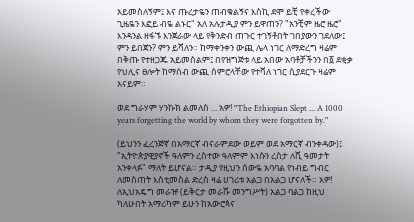አይመስለኝም፤ እና ጡረታዬን ጠብቁልኝና እስኪ ደሞ ይቺ የቀረችው ጊዜዬን እፎይ ብዬ ልኑር" አለ አሉታዲያ ምን ይዋጠን? "አንቺም ዜሮ ዜሮ" እንዳንል ዘፋኙ እንጀራው ላይ የቅንድብ ጠጉር ተገኝቶበት ገበያውን ገደለው፤ ምን ይበጀን? ምን ይሻለን። ከማቀንቀን ውጪ ሌላ ነገር ለማድረግ ዛሬም በቅጡ የተዘጋጁ አይመስልም፤ በየዝግጅቱ ላይ አበው አባቶቻችንን በ፩ ደቂቃ የህሊና ፀሎት ከማሰብ ውጪ ሰምሮላቸው የተሻለ ነገር ሲያደርጉ ዛሬም አናይም።

ወደ ግራሃም ሃንኩክ ልመለስ ... አዎ! "The Ethiopian Slept ... A 1000 years forgetting the world by whom they were forgotten by."

(ይህንን ፈረንጅኛ በአማርኛ ብናራምደው ወይም ወደ አማርኛ ብንቀዳው)፤ "ኢትዮጵያዊያኖች ዓለምን ረስተው ዓለምም እነሱን ረስታ ለሺ ዓመታት አንቀላፉ" ማለት ይሆናል። ታዲያ የዚህን ሰውዬ አባባል የነብይ ግብር ለመስጠት እስቲመስል ድረስ ዛሬ ሀገሪቱ አልጋ በአልጋ ሆናለች። አዎ! ለኢህአዴግ መራዡ (ይቅርታ መራሹ መንግሥት) አልጋ ባልጋ ከዚህ ካለሁበት አማሪካም ይሁን ከአውሮጳና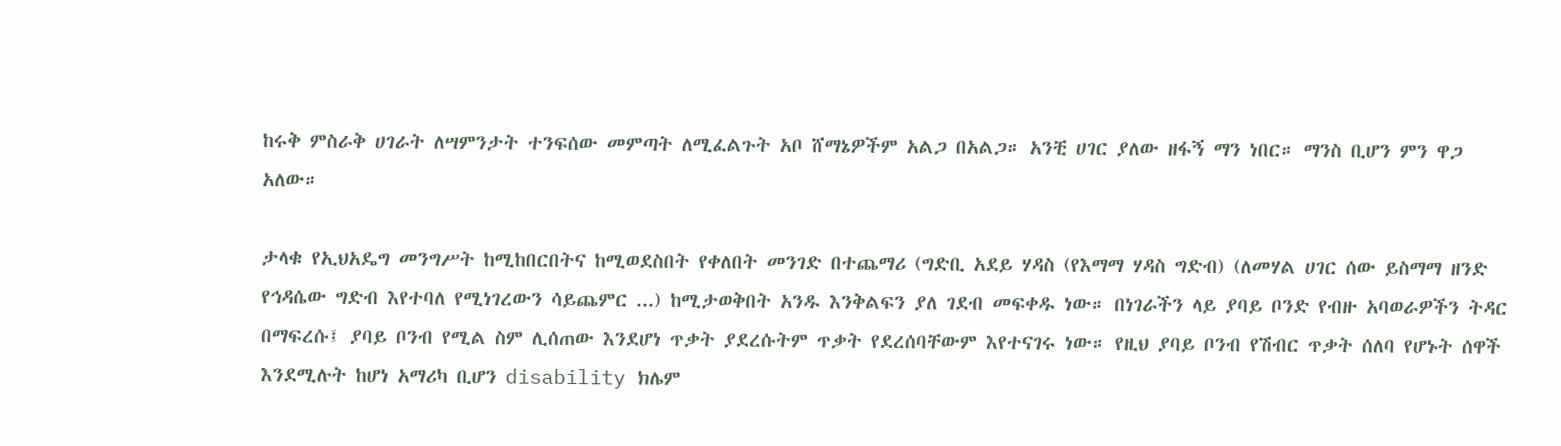ከሩቅ ምስራቅ ሀገራት ለሣምንታት ተንፍሰው መምጣት ለሚፈልጉት አቦ ሸማኔዎችም አልጋ በአልጋ። አንቺ ሀገር ያለው ዘፋኝ ማን ነበር። ማንስ ቢሆን ምን ዋጋ አለው።

ታላቁ የኢህአዴግ መንግሥት ከሚከበርበትና ከሚወደስበት የቀለበት መንገድ በተጨማሪ (ግድቢ አደይ ሃዳስ (የእማማ ሃዳስ ግድብ) (ለመሃል ሀገር ሰው ይስማማ ዘንድ የኅዳሴው ግድብ እየተባለ የሚነገረውን ሳይጨምር ...) ከሚታወቅበት አንዱ እንቅልፍን ያለ ገደብ መፍቀዱ ነው። በነገራችን ላይ ያባይ ቦንድ የብዙ አባወራዎችን ትዳር በማፍረሱ፤ ያባይ ቦንብ የሚል ስም ሊሰጠው እንደሆነ ጥቃት ያደረሱትም ጥቃት የደረሰባቸውም እየተናገሩ ነው። የዚህ ያባይ ቦንብ የሽብር ጥቃት ሰለባ የሆኑት ሰዋች እንደሚሉት ከሆነ አማሪካ ቢሆን disability ክሌም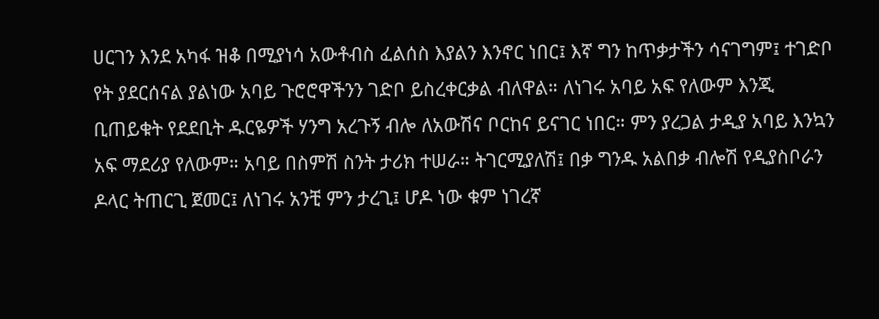ሀርገን እንደ አካፋ ዝቆ በሚያነሳ አውቶብስ ፈልሰስ እያልን እንኖር ነበር፤ እኛ ግን ከጥቃታችን ሳናገግም፤ ተገድቦ የት ያደርሰናል ያልነው አባይ ጉሮሮዋችንን ገድቦ ይስረቀርቃል ብለዋል። ለነገሩ አባይ አፍ የለውም እንጂ ቢጠይቁት የደደቢት ዱርዬዎች ሃንግ አረጉኝ ብሎ ለአውሽና ቦርከና ይናገር ነበር። ምን ያረጋል ታዲያ አባይ እንኳን አፍ ማደሪያ የለውም። አባይ በስምሽ ስንት ታሪክ ተሠራ። ትገርሚያለሽ፤ በቃ ግንዱ አልበቃ ብሎሽ የዲያስቦራን ዶላር ትጠርጊ ጀመር፤ ለነገሩ አንቺ ምን ታረጊ፤ ሆዶ ነው ቁም ነገረኛ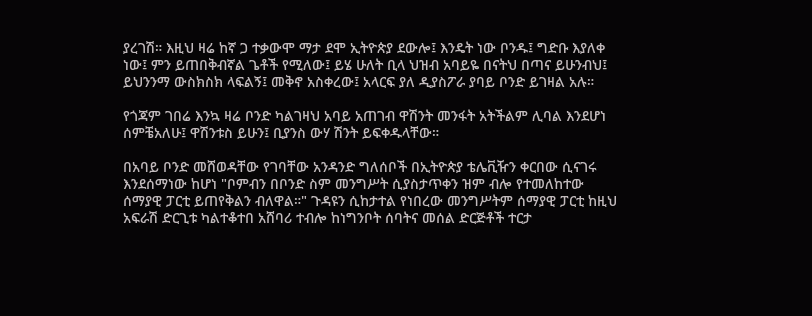ያረገሽ። እዚህ ዛሬ ከኛ ጋ ተቃውሞ ማታ ደሞ ኢትዮጵያ ደውሎ፤ እንዴት ነው ቦንዱ፤ ግድቡ እያለቀ ነው፤ ምን ይጠበቅብኛል ጌቶች የሚለው፤ ይሄ ሁለት ቢላ ህዝብ አባይዬ በናትህ በጣና ይሁንብህ፤ ይህንንማ ውስክስክ ላፍልኝ፤ መቅኖ አስቀረው፤ አላርፍ ያለ ዲያስፖራ ያባይ ቦንድ ይገዛል አሉ።

የጎጃም ገበሬ እንኳ ዛሬ ቦንድ ካልገዛህ አባይ አጠገብ ዋሽንት መንፋት አትችልም ሊባል እንደሆነ ሰምቼአለሁ፤ ዋሽንቱስ ይሁን፤ ቢያንስ ውሃ ሽንት ይፍቀዱላቸው።

በአባይ ቦንድ መሸወዳቸው የገባቸው አንዳንድ ግለሰቦች በኢትዮጵያ ቴሌቪዥን ቀርበው ሲናገሩ እንደሰማነው ከሆነ "ቦምብን በቦንድ ስም መንግሥት ሲያስታጥቀን ዝም ብሎ የተመለከተው ሰማያዊ ፓርቲ ይጠየቅልን ብለዋል።" ጉዳዩን ሲከታተል የነበረው መንግሥትም ሰማያዊ ፓርቲ ከዚህ አፍራሽ ድርጊቱ ካልተቆተበ አሸባሪ ተብሎ ከነግንቦት ሰባትና መሰል ድርጅቶች ተርታ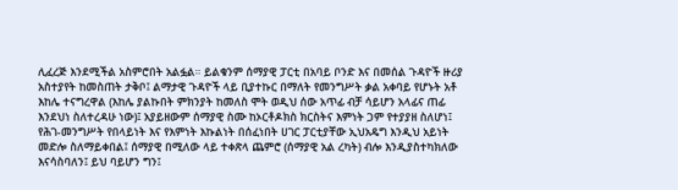ሊፈረጅ እንደሚችል አስምሮበት አልፏል። ይልቁንም ሰማያዊ ፓርቲ በአባይ ቦንድ እና በመሰል ጉዳዮች ዙሪያ አስተያየት ከመስጠት ታቅቦ፤ ልማታዊ ጉዳዮች ላይ ቢያተኩር በማለት የመንግሥት ቃል አቀባይ የሆኑት አቶ እከሌ ተናግረዋል (እከሌ ያልኩበት ምክንያት ከመለስ ሞት ወዲህ ሰው አጥፊ ብቻ ሳይሆን አላፊና ጠፊ እንደህነ ስለተረዳሁ ነው)፤ አያይዘውም ሰማያዊ ስሙ ከኦርቶዶክስ ክርስትና እምነት ጋም የተያያዘ ስለሆነ፤ የሕገ-መንግሥት የበላይነት እና የእምነት እኩልነት በሰፈነበት ሀገር ፓርቲያቸው ኢህአዴግ እንዲህ አይነት መድሎ ስለማይቀበል፤ ሰማያዊ በሚለው ላይ ተቀጽላ ጨምሮ (ሰማያዊ አል ረካት) ብሎ እንዲያስተካክለው እናሳስባለን፤ ይህ ባይሆን ግን፤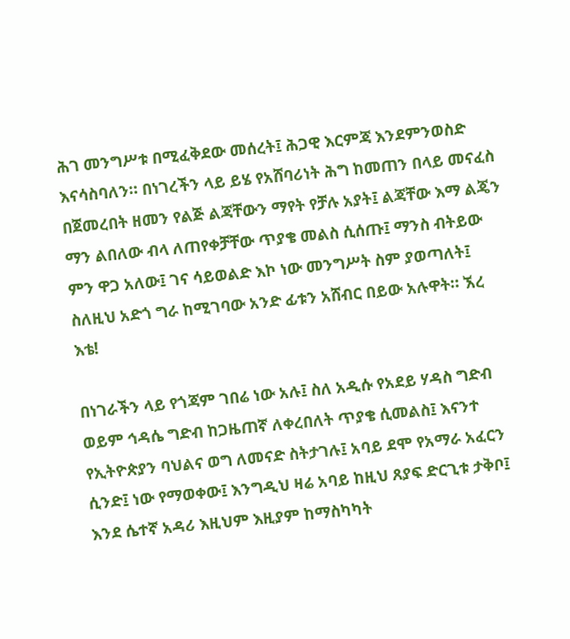ሕገ መንግሥቱ በሚፈቅደው መሰረት፤ ሕጋዊ እርምጃ እንደምንወስድ እናሳስባለን። በነገረችን ላይ ይሄ የአሸባሪነት ሕግ ከመጠን በላይ መናፈስ በጀመረበት ዘመን የልጅ ልጃቸውን ማየት የቻሉ አያት፤ ልጃቸው እማ ልጄን ማን ልበለው ብላ ለጠየቀቻቸው ጥያቄ መልስ ሲሰጡ፤ ማንስ ብትይው ምን ዋጋ አለው፤ ገና ሳይወልድ እኮ ነው መንግሥት ስም ያወጣለት፤ ስለዚህ አድጎ ግራ ከሚገባው አንድ ፊቱን አሸብር በይው አሉዋት። ኧረ እቴ!

በነገራችን ላይ የጎጃም ገበሬ ነው አሉ፤ ስለ አዲሱ የአደይ ሃዳስ ግድብ ወይም ኅዳሴ ግድብ ከጋዜጠኛ ለቀረበለት ጥያቄ ሲመልስ፤ እናንተ የኢትዮጵያን ባህልና ወግ ለመናድ ስትታገሉ፤ አባይ ደሞ የአማራ አፈርን ሲንድ፤ ነው የማወቀው፤ እንግዲህ ዛሬ አባይ ከዚህ ጸያፍ ድርጊቱ ታቅቦ፤ እንደ ሴተኛ አዳሪ እዚህም እዚያም ከማስካካት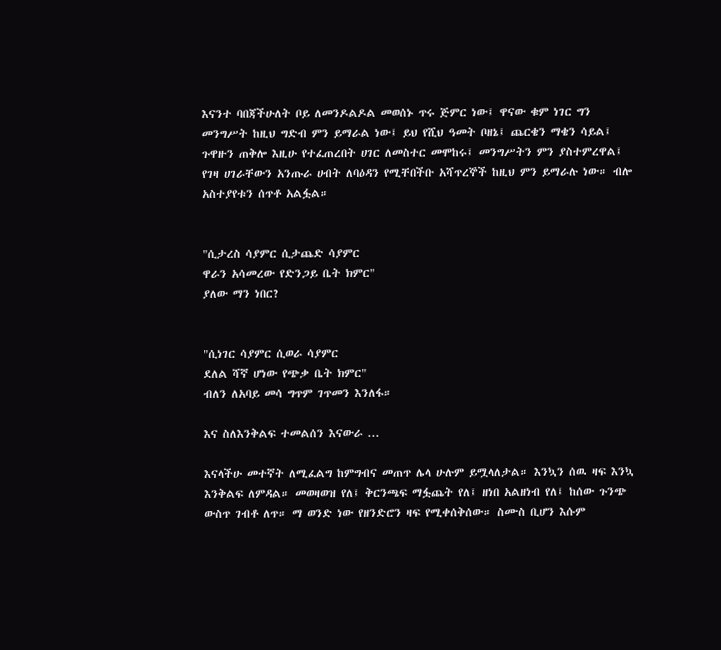እናንተ ባበጃችሁለት ቦይ ለመንዶልዶል መወሰኑ ጥሩ ጅምር ነው፤ ዋናው ቁም ነገር ግን መንግሥት ከዚህ ግድብ ምን ይማራል ነው፤ ይህ የሺህ ዓመት ቦዘኔ፤ ጨርቄን ማቄን ሳይል፤ ጉዋዙን ጠቅሎ እዚሁ የተፈጠረበት ሀገር ለመስተር መሞከሩ፤ መንግሥትን ምን ያስተምረዋል፤ የገዛ ሀገራቸውን አንጡራ ሀብት ለባዕዳን የሚቸበችቡ አሻጥረኞች ከዚህ ምን ይማራሉ ነው። ብሎ አስተያየቱን ሰጥቶ አልፏል።


"ሲታረስ ሳያምር ሲታጨድ ሳያምር
ዋራን አሳመረው የድንጋይ ቤት ክምር"
ያለው ማን ነበር?


"ሲነገር ሳያምር ሲወራ ሳያምር
ደለል ሻኛ ሆነው የጭቃ ቤት ክምር"
ብለን ለአባይ መሳ ግጥም ገጥመን እንለፋ።

እና ስለእንቅልፍ ተመልሰን እናውራ ...

እናላችሁ መተኛት ለሚፈልግ ከምግብና መጠጥ ሌላ ሁሉም ይሟላለታል። እንኳን ሰዉ ዛፍ እንኳ እንቅልፍ ለምዳል። መወዛወዝ የለ፤ ቅርንጫፍ ማፏጨት የለ፤ ዘነበ አልዘነብ የለ፤ ከሰው ጉንጭ ውስጥ ገብቶ ለጥ። ማ ወንድ ነው የዘንድሮን ዛፍ የሚቀሰቅሰው። ስሙስ ቢሆን እሱም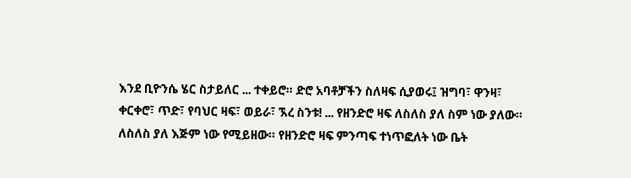እንደ ቢዮንሴ ሄር ስታይለር ... ተቀይሮ። ድሮ አባቶቻችን ስለዛፍ ሲያወሩ፤ ዝግባ፣ ዋንዛ፣ ቀርቀሮ፣ ጥድ፣ የባህር ዛፍ፣ ወይራ፣ ኧረ ስንቱ! ... የዘንድሮ ዛፍ ለስለስ ያለ ስም ነው ያለው። ለስለስ ያለ እጅም ነው የሚይዘው። የዘንድሮ ዛፍ ምንጣፍ ተነጥፎለት ነው ቤት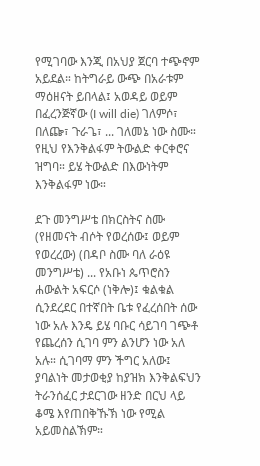የሚገባው እንጂ በአህያ ጀርባ ተጭኖም አይደል። ከትግራይ ውጭ በአራቱም ማዕዘናት ይበላል፤ አወዳይ ወይም በፈረንጅኛው (I will die) ገለምሶ፣ በለጬ፣ ጉራጌ፣ ... ገለመኔ ነው ስሙ። የዚህ የእንቅልፋም ትውልድ ቀርቀሮና ዝግባ። ይሄ ትውልድ በእውነትም እንቅልፋም ነው።

ደጉ መንግሥቴ በክርስትና ስሙ (የዘመናት ብሶት የወረሰው፤ ወይም የወረረው) (በዳቦ ስሙ ባለ ራዕዩ መንግሥቴ) ... የአቡነ ጴጥሮስን ሐውልት አፍርሶ (ነቅሎ)፤ ቁልቁል ሲንደረደር በተኛበት ቤቱ የፈረሰበት ሰው ነው አሉ እንዴ ይሄ ባቡር ሳይገባ ገጭቶ የጨረሰን ሲገባ ምን ልንሆን ነው አለ አሉ። ሲገባማ ምን ችግር አለው፤ ያባልነት መታወቂያ ከያዝክ እንቅልፍህን ትራንሰፈር ታደርገው ዘንድ በርህ ላይ ቆሜ እየጠበቅኹኽ ነው የሚል አይመስልኽም።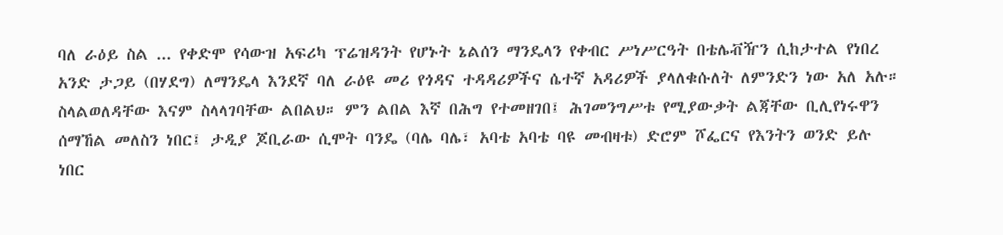ባለ ራዕይ ስል ... የቀድሞ የሳውዝ አፍሪካ ፕሬዝዳንት የሆኑት ኔልሰን ማንዴላን የቀብር ሥነሥርዓት በቴሌቭዥን ሲከታተል የነበረ አንድ ታጋይ (በሃደግ) ለማንዴላ እንደኛ ባለ ራዕዩ መሪ የጎዳና ተዳዳሪዎችና ሴተኛ አዳሪዎች ያላለቁሱለት ለምንድን ነው አለ አሉ። ስላልወለዳቸው እናም ስላላገባቸው ልበልህ። ምን ልበል እኛ በሕግ የተመዘገበ፤ ሕገመንግሥቱ የሚያውቃት ልጃቸው ቢሊየነሩዋን ሰማኸል መለስን ነበር፤ ታዲያ ጆቢራው ሲሞት ባንዴ (ባሌ ባሌ፣ አባቴ አባቴ ባዩ መብዛቱ) ድሮም ሾፌርና የእንትን ወንድ ይሉ ነበር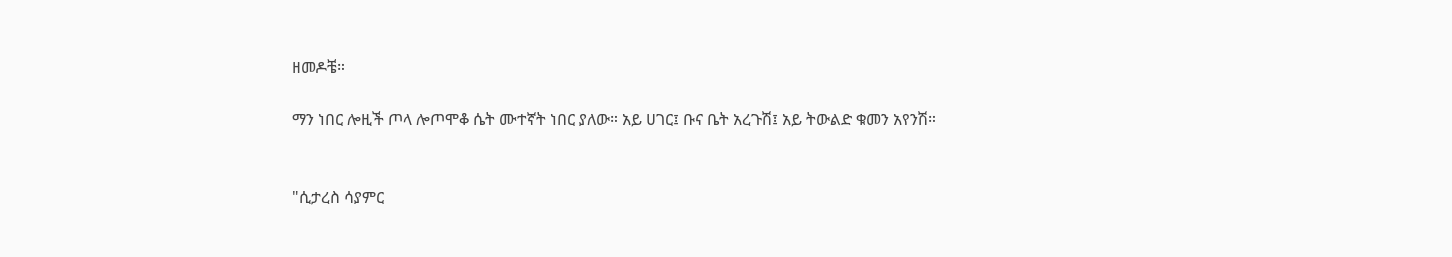ዘመዶቼ።

ማን ነበር ሎዚች ጦላ ሎጦሞቆ ሴት ሙተኛት ነበር ያለው። አይ ሀገር፤ ቡና ቤት አረጉሽ፤ አይ ትውልድ ቁመን አየንሽ።


"ሲታረስ ሳያምር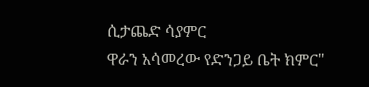ሲታጨድ ሳያምር
ዋራን አሳመረው የድንጋይ ቤት ክምር"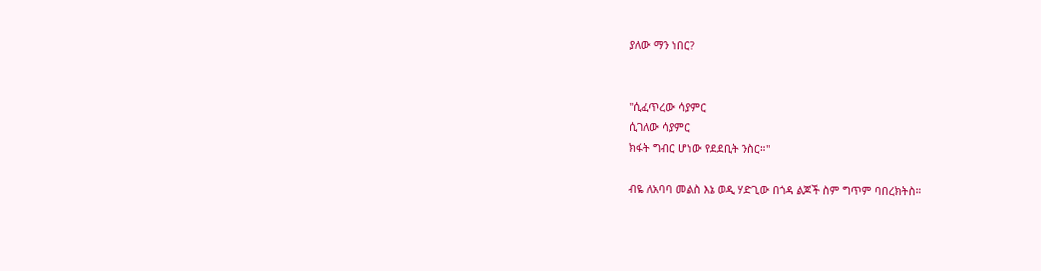ያለው ማን ነበር?


"ሲፈጥረው ሳያምር
ሲገለው ሳያምር
ክፋት ግብር ሆነው የደደቢት ንስር።"

ብዬ ለአባባ መልስ እኔ ወዲ ሃድጊው በጎዳ ልጆች ስም ግጥም ባበረክትስ።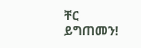ቸር ይግጠመን!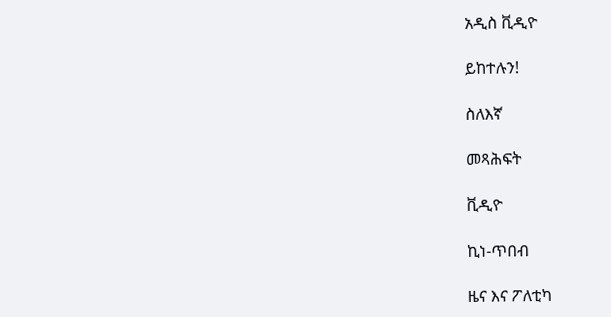አዲስ ቪዲዮ

ይከተሉን!

ስለእኛ

መጻሕፍት

ቪዲዮ

ኪነ-ጥበብ

ዜና እና ፖለቲካ